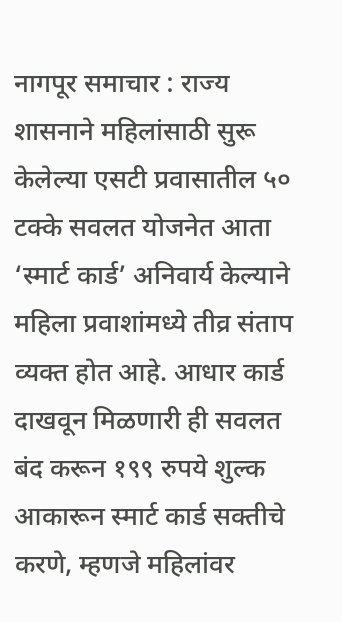नागपूर समाचार : राज्य शासनाने महिलांसाठी सुरू केलेल्या एसटी प्रवासातील ५० टक्के सवलत योजनेत आता ‘स्मार्ट कार्ड’ अनिवार्य केल्याने महिला प्रवाशांमध्ये तीव्र संताप व्यक्त होत आहे. आधार कार्ड दाखवून मिळणारी ही सवलत बंद करून १९९ रुपये शुल्क आकारून स्मार्ट कार्ड सक्तीचे करणे, म्हणजे महिलांवर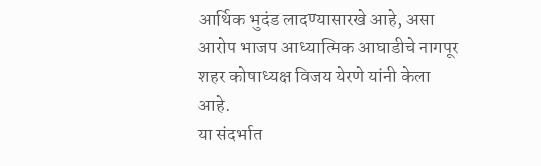आर्थिक भुदंड लादण्यासारखे आहे, असा आरोप भाजप आध्यात्मिक आघाडीचे नागपूर शहर कोषाध्यक्ष विजय येरणे यांनी केला आहे.
या संदर्भात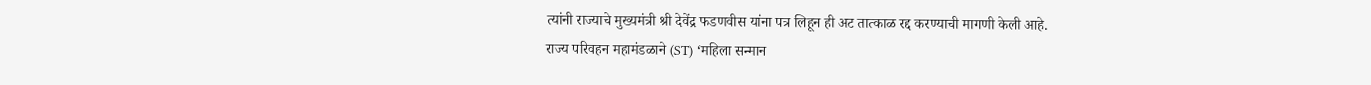त्यांनी राज्याचे मुख्यमंत्री श्री देवेंद्र फडणवीस यांना पत्र लिहून ही अट तात्काळ रद्द करण्याची मागणी केली आहे.
राज्य परिवहन महामंडळाने (ST) ‘महिला सन्मान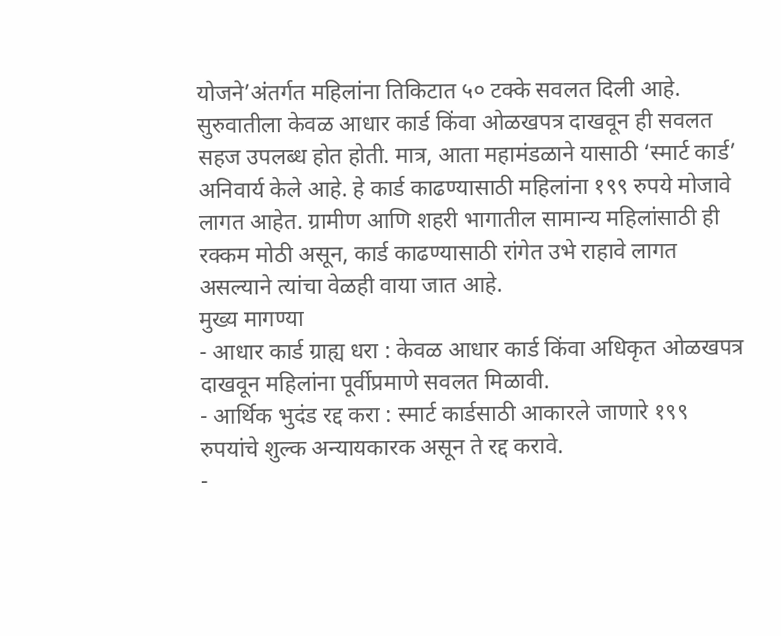योजने’अंतर्गत महिलांना तिकिटात ५० टक्के सवलत दिली आहे. सुरुवातीला केवळ आधार कार्ड किंवा ओळखपत्र दाखवून ही सवलत सहज उपलब्ध होत होती. मात्र, आता महामंडळाने यासाठी ‘स्मार्ट कार्ड’ अनिवार्य केले आहे. हे कार्ड काढण्यासाठी महिलांना १९९ रुपये मोजावे लागत आहेत. ग्रामीण आणि शहरी भागातील सामान्य महिलांसाठी ही रक्कम मोठी असून, कार्ड काढण्यासाठी रांगेत उभे राहावे लागत असल्याने त्यांचा वेळही वाया जात आहे.
मुख्य मागण्या
- आधार कार्ड ग्राह्य धरा : केवळ आधार कार्ड किंवा अधिकृत ओळखपत्र दाखवून महिलांना पूर्वीप्रमाणे सवलत मिळावी.
- आर्थिक भुदंड रद्द करा : स्मार्ट कार्डसाठी आकारले जाणारे १९९ रुपयांचे शुल्क अन्यायकारक असून ते रद्द करावे.
-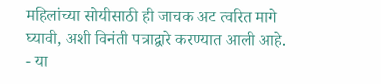महिलांच्या सोयीसाठी ही जाचक अट त्वरित मागे घ्यावी, अशी विनंती पत्राद्वारे करण्यात आली आहे.
- या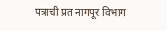पत्राची प्रत नागपूर विभाग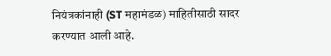नियंत्रकांनाही (ST महामंडळ) माहितीसाठी सादर करण्यात आली आहे.